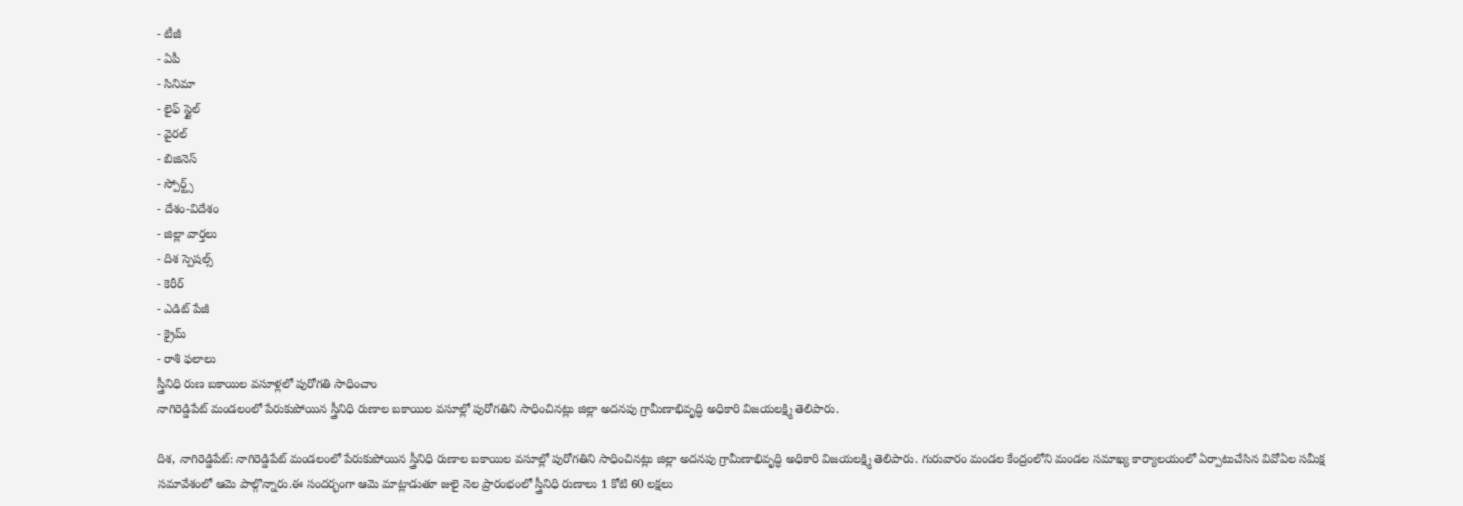- టీజీ
- ఏపీ
- సినిమా
- లైఫ్ స్టైల్
- వైరల్
- బిజినెస్
- స్పోర్ట్స్
- దేశం-విదేశం
- జిల్లా వార్తలు
- దిశ స్పెషల్స్
- కెరీర్
- ఎడిట్ పేజీ
- క్రైమ్
- రాశి ఫలాలు
స్త్రీనిధి రుణ బకాయిల వసూళ్లలో పురోగతి సాధించాం
నాగిరెడ్డిపేట్ మండలంలో పేరుకుపోయిన స్త్రీనిధి రుణాల బకాయిల వసూల్లో పురోగతిని సాధించినట్లు జిల్లా అదనపు గ్రామీణాభివృద్ధి అధికారి విజయలక్ష్మి తెలిపారు.

దిశ, నాగిరెడ్డిపేట్: నాగిరెడ్డిపేట్ మండలంలో పేరుకుపోయిన స్త్రీనిధి రుణాల బకాయిల వసూల్లో పురోగతిని సాధించినట్లు జిల్లా అదనపు గ్రామీణాభివృద్ధి అధికారి విజయలక్ష్మి తెలిపారు. గురువారం మండల కేంద్రంలోని మండల సమాఖ్య కార్యాలయంలో ఏర్పాటుచేసిన వివోఏల సమీక్ష సమావేశంలో ఆమె పాల్గొన్నారు.ఈ సందర్భంగా ఆమె మాట్లాడుతూ జులై నెల ప్రారంభంలో స్త్రీనిధి రుణాలు 1 కోటి 60 లక్షలు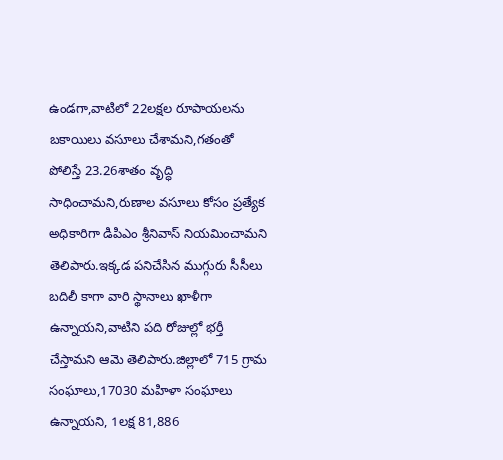ఉండగా,వాటిలో 22లక్షల రూపాయలను బకాయిలు వసూలు చేశామని,గతంతో పోలిస్తే 23.26శాతం వృద్ధి సాధించామని,రుణాల వసూలు కోసం ప్రత్యేక అధికారిగా డిపిఎం శ్రీనివాస్ నియమించామని తెలిపారు.ఇక్కడ పనిచేసిన ముగ్గురు సీసీలు బదిలీ కాగా వారి స్థానాలు ఖాళీగా ఉన్నాయని,వాటిని పది రోజుల్లో భర్తీ చేస్తామని ఆమె తెలిపారు.జిల్లాలో 715 గ్రామ సంఘాలు,17030 మహిళా సంఘాలు ఉన్నాయని, 1లక్ష 81,886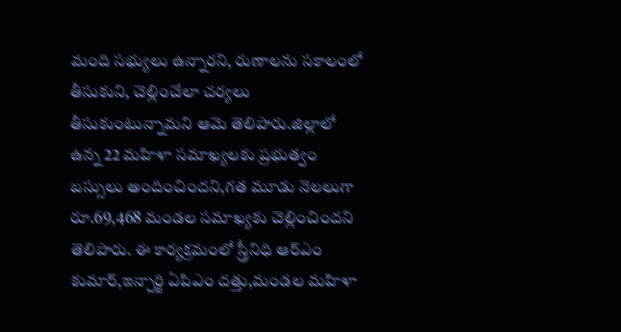మంది సభ్యులు ఉన్నారని, రుణాలను సకాలంలో తీసుకుని, చెల్లించేలా చర్యలు తీసుకుంటున్నామని ఆమె తెలిపారు.జిల్లాలో ఉన్న 22 మహిళా సమాఖ్యలకు ప్రభుత్వం బస్సులు అందించిందని,గత మూడు నెలలుగా రూ.69,468 మండల సమాఖ్యకు చెల్లించిందని తెలిపారు. ఈ కార్యక్రమంలో స్త్రీనిధి ఆర్ఎం కుమార్,ఇన్చార్జి ఏపిఎం దత్తు,మండల మహిళా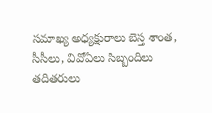సమాఖ్య అధ్యక్షురాలు బెస్త శాంత, సీసీలు, వివోఏలు సిబ్బందిలు తదితరులు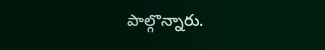పాల్గొన్నారు.